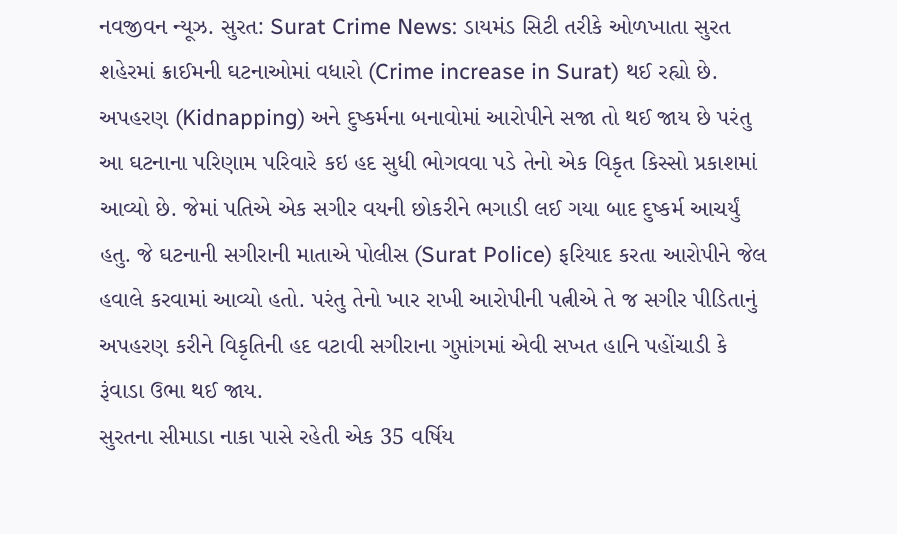નવજીવન ન્યૂઝ. સુરત: Surat Crime News: ડાયમંડ સિટી તરીકે ઓળખાતા સુરત શહેરમાં ક્રાઈમની ઘટનાઓમાં વધારો (Crime increase in Surat) થઈ રહ્યો છે. અપહરણ (Kidnapping) અને દુષ્કર્મના બનાવોમાં આરોપીને સજા તો થઈ જાય છે પરંતુ આ ઘટનાના પરિણામ પરિવારે કઇ હદ સુધી ભોગવવા પડે તેનો એક વિકૃત કિસ્સો પ્રકાશમાં આવ્યો છે. જેમાં પતિએ એક સગીર વયની છોકરીને ભગાડી લઈ ગયા બાદ દુષ્કર્મ આચર્યું હતુ. જે ઘટનાની સગીરાની માતાએ પોલીસ (Surat Police) ફરિયાદ કરતા આરોપીને જેલ હવાલે કરવામાં આવ્યો હતો. પરંતુ તેનો ખાર રાખી આરોપીની પત્નીએ તે જ સગીર પીડિતાનું અપહરણ કરીને વિકૃતિની હદ વટાવી સગીરાના ગુપ્તાંગમાં એવી સખત હાનિ પહોંચાડી કે રૂંવાડા ઉભા થઈ જાય.
સુરતના સીમાડા નાકા પાસે રહેતી એક 35 વર્ષિય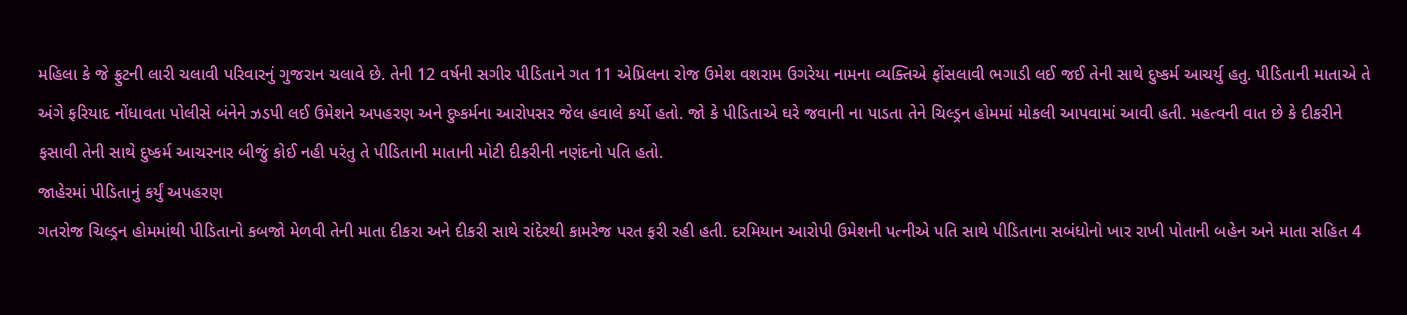મહિલા કે જે ફ્રુટની લારી ચલાવી પરિવારનું ગુજરાન ચલાવે છે. તેની 12 વર્ષની સગીર પીડિતાને ગત 11 એપ્રિલના રોજ ઉમેશ વશરામ ઉગરેયા નામના વ્યક્તિએ ફોંસલાવી ભગાડી લઈ જઈ તેની સાથે દુષ્કર્મ આચર્યુ હતુ. પીડિતાની માતાએ તે અંગે ફરિયાદ નોંધાવતા પોલીસે બંનેને ઝડપી લઈ ઉમેશને અપહરણ અને દુષ્કર્મના આરોપસર જેલ હવાલે કર્યો હતો. જો કે પીડિતાએ ઘરે જવાની ના પાડતા તેને ચિલ્ડ્રન હોમમાં મોકલી આપવામાં આવી હતી. મહત્વની વાત છે કે દીકરીને ફસાવી તેની સાથે દુષ્કર્મ આચરનાર બીજું કોઈ નહી પરંતુ તે પીડિતાની માતાની મોટી દીકરીની નણંદનો પતિ હતો.
જાહેરમાં પીડિતાનું કર્યું અપહરણ
ગતરોજ ચિલ્ડ્રન હોમમાંથી પીડિતાનો કબજો મેળવી તેની માતા દીકરા અને દીકરી સાથે રાંદેરથી કામરેજ પરત ફરી રહી હતી. દરમિયાન આરોપી ઉમેશની પત્નીએ પતિ સાથે પીડિતાના સબંધોનો ખાર રાખી પોતાની બહેન અને માતા સહિત 4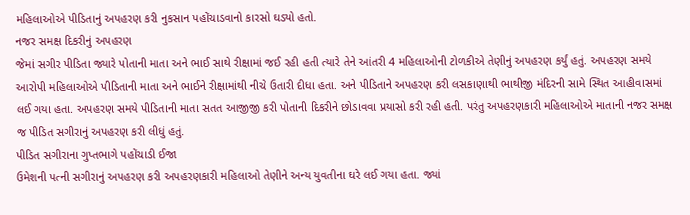મહિલાઓએ પીડિતાનું અપહરણ કરી નુકસાન પહોંચાડવાનો કારસો ઘડ્યો હતો.
નજર સમક્ષ દિકરીનું અપહરણ
જેમાં સગીર પીડિતા જ્યારે પોતાની માતા અને ભાઈ સાથે રીક્ષામાં જઈ રહી હતી ત્યારે તેને આંતરી 4 મહિલાઓની ટોળકીએ તેણીનું અપહરણ કર્યું હતું. અપહરણ સમયે આરોપી મહિલાઓએ પીડિતાની માતા અને ભાઈને રીક્ષામાંથી નીચે ઉતારી દીધા હતા. અને પીડિતાને અપહરણ કરી લસકાણાથી ભાથીજી મંદિરની સામે સ્થિત આહીવાસમાં લઈ ગયા હતા. અપહરણ સમયે પીડિતાની માતા સતત આજીજી કરી પોતાની દિકરીને છોડાવવા પ્રયાસો કરી રહી હતી. પરંતુ અપહરણકારી મહિલાઓએ માતાની નજર સમક્ષ જ પીડિત સગીરાનું અપહરણ કરી લીધું હતું.
પીડિત સગીરાના ગુપ્તભાગે પહોંચાડી ઈજા
ઉમેશની પત્ની સગીરાનું અપહરણ કરી અપહરણકારી મહિલાઓ તેણીને અન્ય યુવતીના ઘરે લઈ ગયા હતા. જ્યાં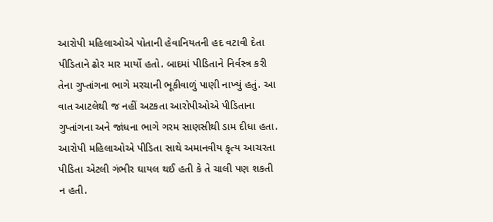આરોપી મહિલાઓએ પોતાની હેવાનિયતની હદ વટાવી દેતા પીડિતાને ઢોર માર માર્યો હતો. બાદમાં પીડિતાને નિર્વસ્ત્ર કરી તેના ગુપ્તાંગના ભાગે મરચાની ભૂકીવાળું પાણી નાખ્યું હતું. આ વાત આટલેથી જ નહીં અટકતા આરોપીઓએ પીડિતાના ગુપ્તાંગના અને જાંધના ભાગે ગરમ સાણસીથી ડામ દીધા હતા. આરોપી મહિલાઓએ પીડિતા સાથે અમાનવીય કૃત્ય આચરતા પીડિતા એટલી ગંભીર ઘાયલ થઈ હતી કે તે ચાલી પણ શકતી ન હતી.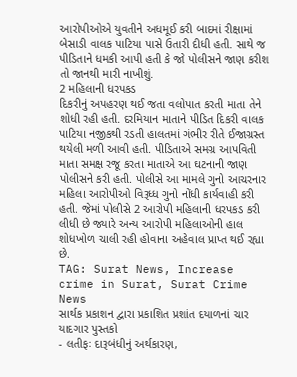આરોપીઓએ યુવતીને અધમૂઈ કરી બાદમાં રીક્ષામાં બેસાડી વાલક પાટિયા પાસે ઉતારી દીધી હતી. સાથે જ પીડિતાને ધમકી આપી હતી કે જો પોલીસને જાણ કરીશ તો જાનથી મારી નાખીશું.
2 મહિલાની ધરપકડ
દિકરીનું અપહરણ થઈ જતા વલોપાત કરતી માતા તેને શોધી રહી હતી. દરમિયાન માતાને પીડિત દિકરી વાલક પાટિયા નજીકથી રડતી હાલતમાં ગંભીર રીતે ઈજાગ્રસ્ત થયેલી મળી આવી હતી. પીડિતાએ સમગ્ર આપવિતી માતા સમક્ષ રજૂ કરતા માતાએ આ ઘટનાની જાણ પોલીસને કરી હતી. પોલીસે આ મામલે ગુનો આચરનાર મહિલા આરોપીઓ વિરૂધ્ધ ગુનો નોંધી કાર્યવાહી કરી હતી. જેમાં પોલીસે 2 આરોપી મહિલાની ધરપકડ કરી લીધી છે જ્યારે અન્ય આરોપી મહિલાઓની હાલ શોધખોળ ચાલી રહી હોવાના અહેવાલ પ્રાપ્ત થઈ રહ્યા છે.
TAG: Surat News, Increase crime in Surat, Surat Crime News
સાર્થક પ્રકાશન દ્વારા પ્રકાશિત પ્રશાંત દયાળનાં ચાર યાદગાર પુસ્તકો
- લતીફઃ દારૂબંધીનું અર્થકારણ,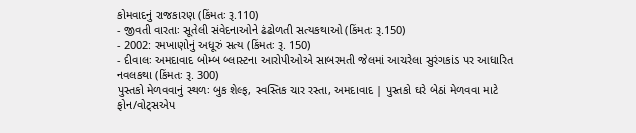કોમવાદનું રાજકારણ (કિંમતઃ રૂ.110)
- જીવતી વારતાઃ સૂતેલી સંવેદનાઓને ઢંઢોળતી સત્યકથાઓ (કિંમતઃ રૂ.150)
- 2002: રમખાણોનું અધૂરું સત્ય (કિંમતઃ રૂ. 150)
- દીવાલઃ અમદાવાદ બોમ્બ બ્લાસ્ટના આરોપીઓએ સાબરમતી જેલમાં આચરેલા સુરંગકાંડ પર આધારિત નવલકથા (કિંમતઃ રૂ. 300)
પુસ્તકો મેળવવાનું સ્થળઃ બુક શેલ્ફ, સ્વસ્તિક ચાર રસ્તા, અમદાવાદ | પુસ્તકો ઘરે બેઠાં મેળવવા માટે ફોન/વોટ્સએપ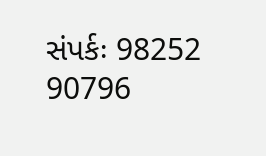સંપર્કઃ 98252 90796